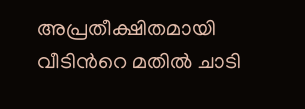അപ്രതീക്ഷിതമായി വീടിന്‍റെ മതില്‍ ചാടി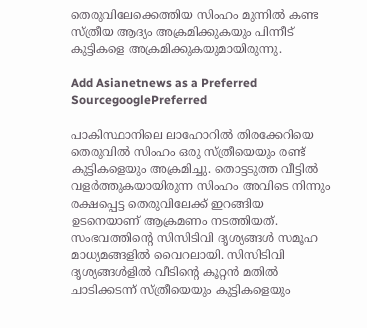തെരുവിലേക്കെത്തിയ സിംഹം മുന്നില്‍‌ കണ്ട സ്ത്രീയ ആദ്യം അക്രമിക്കുകയും പിന്നീട് കുട്ടികളെ അക്രമിക്കുകയുമായിരുന്നു.

Add Asianetnews as a Preferred SourcegooglePreferred

പാകിസ്ഥാനിലെ ലാഹോറിൽ തിരക്കേറിയെ തെരുവില്‍ സിംഹം ഒരു സ്ത്രീയെയും രണ്ട് കുട്ടികളെയും അക്രമിച്ചു. തൊട്ടടുത്ത വീട്ടില്‍ വളര്‍ത്തുകയായിരുന്ന സിംഹം അവിടെ നിന്നും രക്ഷപ്പെട്ട തെരുവിലേക്ക് ഇറങ്ങിയ ഉടനെയാണ് ആക്രമണം നടത്തിയത്. സംഭവത്തിന്‍റെ സിസിടിവി ദൃശ്യങ്ങൾ സമൂഹ മാധ്യമങ്ങളില്‍ വൈറലായി. സിസിടിവി ദൃശ്യങ്ങൾളില്‍ വീടിന്‍റെ കൂറ്റന്‍ മതില്‍ ചാടിക്കടന്ന് സ്ത്രീയെയും കുട്ടികളെയും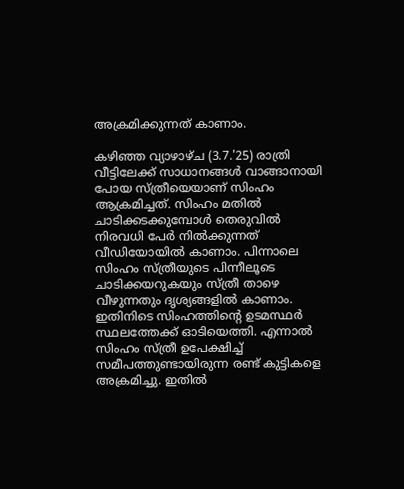അക്രമിക്കുന്നത് കാണാം.

കഴിഞ്ഞ വ്യാഴാഴ്ച (3.7.'25) രാത്രി വീട്ടിലേക്ക് സാധാനങ്ങൾ വാങ്ങാനായി പോയ സ്ത്രീയെയാണ് സിംഹം ആക്രമിച്ചത്. സിംഹം മതില്‍ ചാടിക്കടക്കുമ്പോൾ തെരുവില്‍ നിരവധി പേർ നില്‍ക്കുന്നത് വീഡിയോയില്‍ കാണാം. പിന്നാലെ സിംഹം സ്ത്രീയുടെ പിന്നീലൂടെ ചാടിക്കയറുകയും സ്ത്രീ താഴെ വീഴുന്നതും ദൃശ്യങ്ങളില്‍ കാണാം. ഇതിനിടെ സിംഹത്തിന്‍റെ ഉടമസ്ഥര്‍ സ്ഥലത്തേക്ക് ഓടിയെത്തി. എന്നാല്‍ സിംഹം സ്ത്രീ ഉപേക്ഷിച്ച് സമീപത്തുണ്ടായിരുന്ന രണ്ട് കുട്ടികളെ അക്രമിച്ചു. ഇതില്‍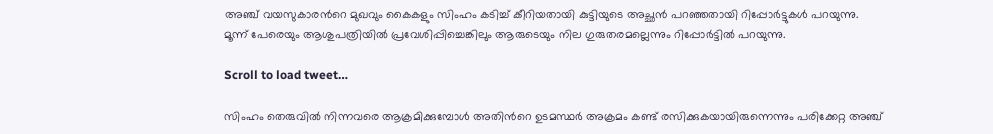അഞ്ച് വയസുകാരന്‍റെ മുഖവും കൈകളും സിംഹം കടിച്ച് കീറിയതായി കുട്ടിയുടെ അച്ഛന്‍ പറഞ്ഞതായി റിപ്പോര്‍ട്ടുകൾ പറയുന്നു. മൂന്ന് പേരെയും ആശുപത്രിയില്‍ പ്രവേശിപ്പിച്ചെങ്കിലും ആരുടെയും നില ഗുരുതരമല്ലെന്നും റിപ്പോര്‍ട്ടില്‍ പറയുന്നു.

Scroll to load tweet…

സിംഹം തെരുവില്‍ നിന്നവരെ ആക്രമിക്കുമ്പോൾ അതിന്‍റെ ഉടമസ്ഥര്‍ അക്രമം കണ്ട് രസിക്കുകയായിരുന്നെന്നും പരിക്കേറ്റ അഞ്ച്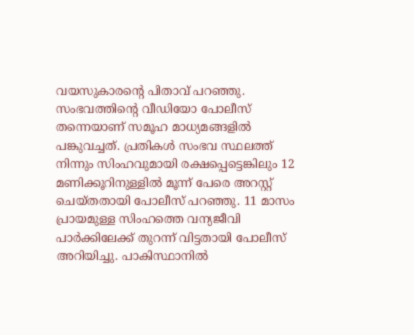വയസുകാരന്‍റെ പിതാവ് പറഞ്ഞു. സംഭവത്തിന്‍റെ വീഡിയോ പോലീസ് തന്നെയാണ് സമൂഹ മാധ്യമങ്ങളില്‍ പങ്കുവച്ചത്. പ്രതികൾ സംഭവ സ്ഥലത്ത് നിന്നും സിംഹവുമായി രക്ഷപ്പെട്ടെങ്കിലും 12 മണിക്കൂറിനുള്ളില്‍ മൂന്ന് പേരെ അറസ്റ്റ് ചെയ്തതായി പോലീസ് പറഞ്ഞു. 11 മാസം പ്രായമുള്ള സിംഹത്തെ വന്യജീവി പാർക്കിലേക്ക് തുറന്ന് വിട്ടതായി പോലീസ് അറിയിച്ചു. പാകിസ്ഥാനില്‍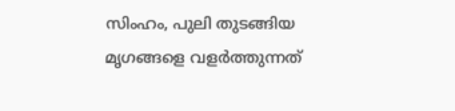സിംഹം, പുലി തുടങ്ങിയ മൃഗങ്ങളെ വളര്‍ത്തുന്നത്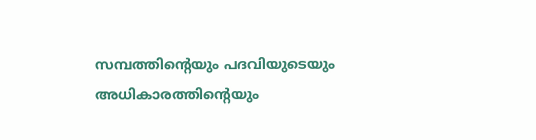സമ്പത്തിന്‍റെയും പദവിയുടെയും അധികാരത്തിന്‍റെയും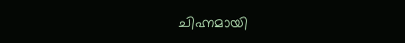ചിഹ്നമായി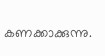കണക്കാക്കുന്നു.